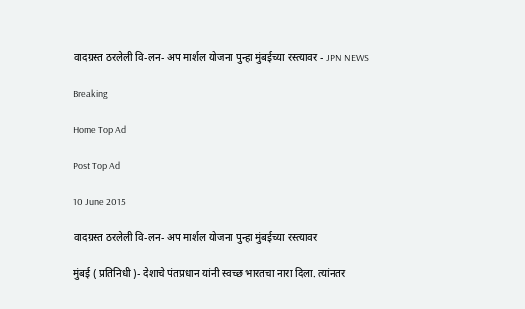वादग्रस्त ठरलेली वि-लन- अप मार्शल योजना पुन्हा मुंबईच्या रस्त्यावर - JPN NEWS

Breaking

Home Top Ad

Post Top Ad

10 June 2015

वादग्रस्त ठरलेली वि-लन- अप मार्शल योजना पुन्हा मुंबईच्या रस्त्यावर

मुंबई ( प्रतिनिधी )- देशाचे पंतप्रधान यांनी स्वच्छ भारतचा नारा दिला. त्यांनतर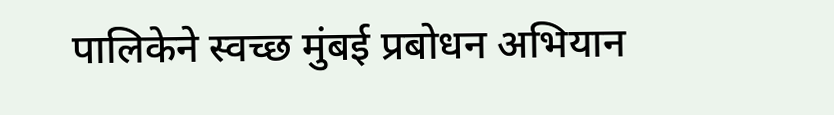पालिकेने स्वच्छ मुंबई प्रबोधन अभियान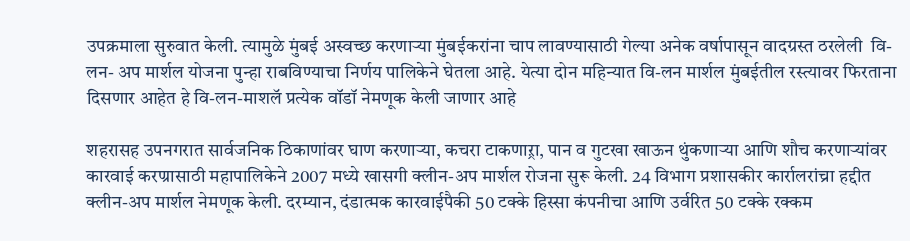उपक्रमाला सुरुवात केली. त्यामुळे मुंबई अस्वच्छ करणाऱ्या मुंबईकरांना चाप लावण्यासाठी गेल्या अनेक वर्षापासून वादग्रस्त ठरलेली  वि-लन- अप मार्शल योजना पुन्हा राबविण्याचा निर्णय पालिकेने घेतला आहे. येत्या दोन महिन्यात वि-लन मार्शल मुंबईतील रस्त्यावर फिरताना दिसणार आहेत हे वि-लन-माशलॅ प्रत्येक वॉडॉ नेमणूक केली जाणार आहे

शहरासह उपनगरात सार्वजनिक ठिकाणांवर घाण करणाऱ्या, कचरा टाकणाऱ्रा, पान व गुटखा खाऊन थुंकणाऱ्या आणि शौच करणाऱ्यांवर कारवाई करण्रासाठी महापालिकेने 2007 मध्ये खासगी क्लीन-अप मार्शल रोजना सुरू केली. 24 विभाग प्रशासकीर कार्रालरांच्रा हद्दीत क्लीन-अप मार्शल नेमणूक केली. दरम्यान, दंडात्मक कारवाईपैकी 50 टक्के हिस्सा कंपनीचा आणि उर्वरित 50 टक्के रक्कम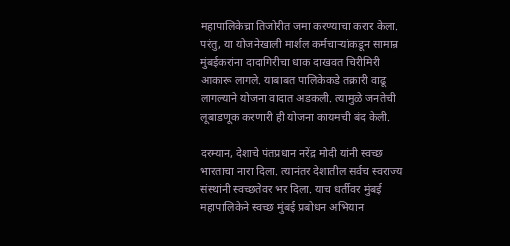महापालिकेच्रा तिजोरीत जमा करण्याचा करार केला. परंतु, या योजनेखाली मार्शल कर्मचाऱ्यांकडून सामान्र मुंबईकरांना दादागिरीचा धाक दाखवत चिरीमिरी आकारू लागले. याबाबत पालिकेकडे तक्रारी वाढू लागल्याने योजना वादात अडकली. त्यामुळे जनतेची लूबाडणूक करणारी ही योजना कायमची बंद केली.

दरम्यान, देशाचे पंतप्रधान नरेंद्र मोदी यांनी स्वच्छ भारताचा नारा दिला. त्यानंतर देशातील सर्वच स्वराज्य संस्थांनी स्वच्छतेवर भर दिला. याच धर्तीवर मुंबई महापालिकेने स्वच्छ मुंबई प्रबोधन अभियान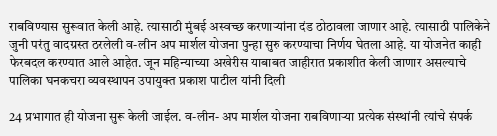राबविण्यास सुरूवात केली आहे. त्यासाठी मुंबई अस्वच्छ करणाऱ्यांना दंड ठोठावला जाणार आहे. त्यासाठी पालिकेने जुनी परंतु वादग्रस्त ठरलेली व-लीन अप मार्शल योजना पुन्हा सुरु करण्याचा निर्णय घेतला आहे. या योजनेत काही फेरबदल करण्यात आले आहेत. जून महिन्याच्या अखेरीस याबाबत जाहीरात प्रकाशीत केली जाणार असल्याचे पालिका घनकचरा व्यवस्थापन उपायुक्त प्रकाश पाटील यांनी दिली

24 प्रभागात ही योजना सुरू केली जाईल. व-लीन- अप मार्शल योजना राबविणाऱ्या प्रत्येक संस्थांनी त्यांचे संपर्क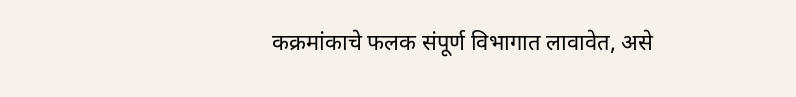कक्रमांकाचे फलक संपूर्ण विभागात लावावेत, असे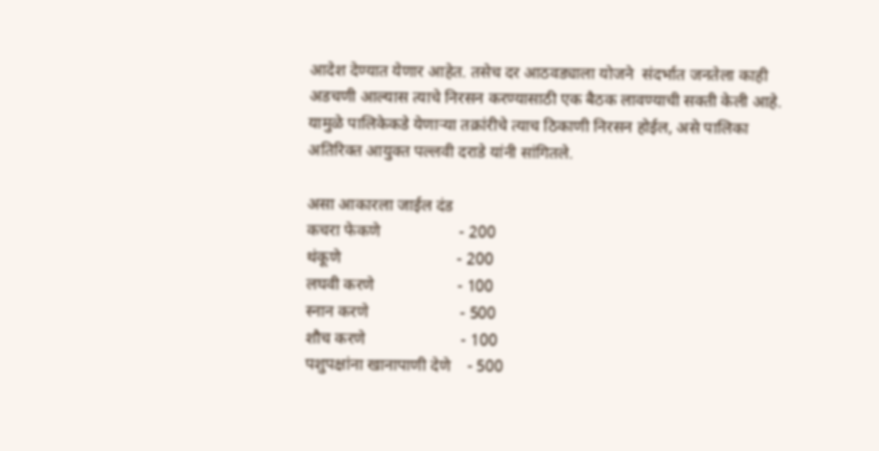आदेश देण्यात येणार आहेत. तसेच दर आठवड्याला योजने  संदर्भात जनतेला काही अडचणी आल्यास त्याचे निरसन करण्यासाठी एक बैठक लावण्याची सक्ती केली आहे. यामुळे पालिकेकडे येणाऱ्या तक्रांरीचे त्याच ठिकाणी निरसन होईल, असे पालिका अतिरिक्त आयुक्त पल्लवी दराडे यांनी सांगितले.

असा आकारला जाईल दंड
कचरा फेकणे                   - 200
थंकूणे                            - 200
लघवी करणे                    - 100
स्नान करणे                      - 500
शौच करणे                       - 100
पशुपक्षांना खानापाणी देणे    - 500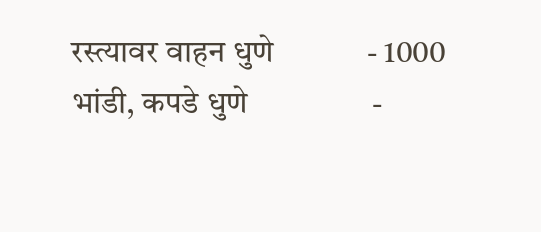रस्त्यावर वाहन धुणे            - 1000
भांडी, कपडे धुणे                -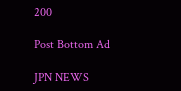200

Post Bottom Ad

JPN NEWS